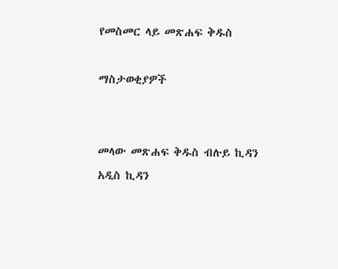የመስመር ላይ መጽሐፍ ቅዱስ

ማስታወቂያዎች


መላው መጽሐፍ ቅዱስ ብሉይ ኪዳን አዲስ ኪዳን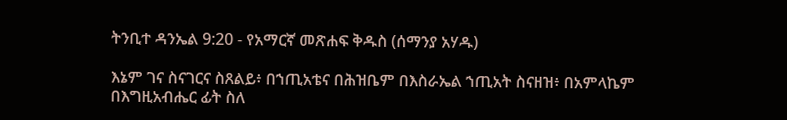ትንቢተ ዳንኤል 9:20 - የአማርኛ መጽሐፍ ቅዱስ (ሰማንያ አሃዱ)

እኔም ገና ስናገርና ስጸልይ፥ በኀጢአቴና በሕዝቤም በእስራኤል ኀጢአት ስናዘዝ፥ በአምላኬም በእግዚአብሔር ፊት ስለ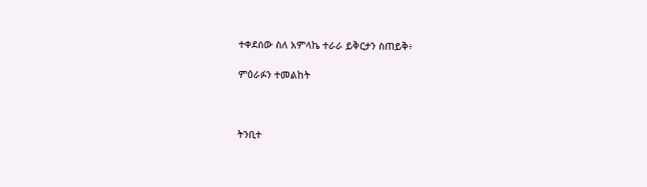ተቀደሰው ስለ አምላኬ ተራራ ይቅርታን ስጠይቅ፥

ምዕራፉን ተመልከት



ትንቢተ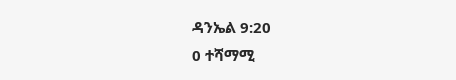ዳንኤል 9:20
0 ተሻማሚ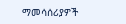ማመሳሰሪያዎች